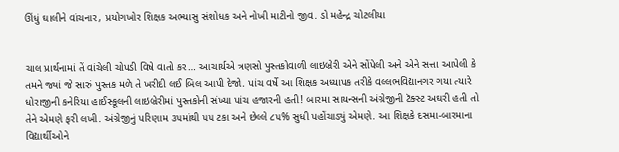ઊંધું ઘાલીને વાંચનાર, પ્રયોગખોર શિક્ષક અભ્યાસુ સંશોધક અને નોખી માટીનો જીવ. ડો મહેન્દ્ર ચોટલીયા


ચાલ પ્રાર્થનામાં તેં વાંચેલી ચોપડી વિષે વાતો કર… આચાર્યએ ત્રણસો પુસ્તકોવાળી લાઇબ્રેરી એને સોંપેલી અને એને સત્તા આપેલી કે તમને જ્યાં જે સારું પુસ્તક મળે તે ખરીદી લઈ બિલ આપી દેજો. પાંચ વર્ષે આ શિક્ષક અધ્યાપક તરીકે વલ્લભવિદ્યાનગર ગયા ત્યારે ધોરાજીની કનેરિયા હાઈસ્કૂલની લાઇબ્રેરીમાં પુસ્તકોની સંખ્યા પાંચ હજારની હતી! બારમા સાયન્સની અંગ્રેજીની ટૅક્સ્ટ અઘરી હતી તો તેને એમણે ફરી લખી. અંગ્રેજીનું પરિણામ ૩૫માંથી ૫૫ ટકા અને છેલ્લે ૮૫% સુધી પહોંચાડ્યું એમણે. આ શિક્ષકે દસમા-બારમાના વિદ્યાર્થીઓને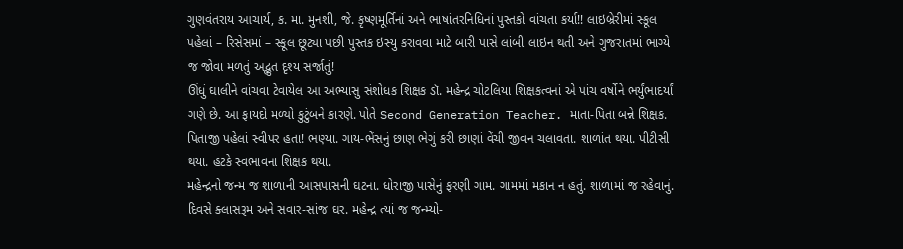ગુણવંતરાય આચાર્ય, ક. મા. મુનશી, જે. કૃષ્ણમૂર્તિનાં અને ભાષાંતરનિધિનાં પુસ્તકો વાંચતા કર્યા!! લાઇબ્રેરીમાં સ્કૂલ પહેલાં – રિસેસમાં – સ્કૂલ છૂટ્યા પછી પુસ્તક ઇસ્યુ કરાવવા માટે બારી પાસે લાંબી લાઇન થતી અને ગુજરાતમાં ભાગ્યે જ જોવા મળતું અદ્ભુત દૃશ્ય સર્જાતું!
ઊંધું ઘાલીને વાંચવા ટેવાયેલ આ અભ્યાસુ સંશોધક શિક્ષક ડૉ. મહેન્દ્ર ચોટલિયા શિક્ષકત્વનાં એ પાંચ વર્ષોને ભર્યુંભાદર્યાં ગણે છે. આ ફાયદો મળ્યો કુટુંબને કારણે. પોતે Second Generation Teacher. માતા-પિતા બન્ને શિક્ષક. પિતાજી પહેલાં સ્વીપર હતા! ભણ્યા. ગાય-ભેંસનું છાણ ભેગું કરી છાણાં વેંચી જીવન ચલાવતા. શાળાંત થયા. પીટીસી થયા. હટકે સ્વભાવના શિક્ષક થયા.
મહેન્દ્રનો જન્મ જ શાળાની આસપાસની ઘટના. ધોરાજી પાસેનું ફરણી ગામ. ગામમાં મકાન ન હતું. શાળામાં જ રહેવાનું. દિવસે ક્લાસરૂમ અને સવાર-સાંજ ઘર. મહેન્દ્ર ત્યાં જ જન્મ્યો-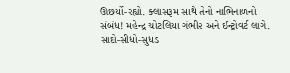ઊછર્યો-રહ્યો. ક્લાસરૂમ સાથે તેનો નાભિનાળનો સંબંધ! મહેન્દ્ર ચોટલિયા ગંભી૨ અને ઈન્ટ્રોવર્ટ લાગે. સાદો-સીધો-સુધડ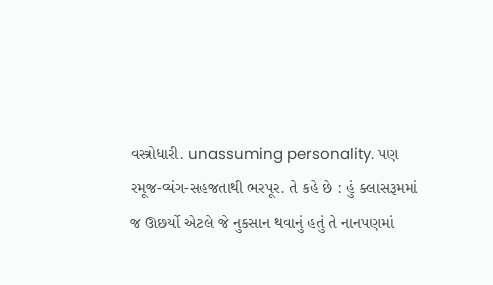વસ્ત્રોધારી. unassuming personality. પણ રમૂજ-વ્યંગ-સહજતાથી ભરપૂર. તે કહે છે : હું ક્લાસરૂમમાં જ ઊછર્યો એટલે જે નુકસાન થવાનું હતું તે નાનપણમાં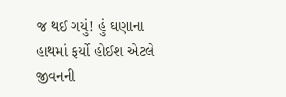જ થઈ ગયું! હું ઘણાના હાથમાં ફર્યો હોઈશ એટલે જીવનની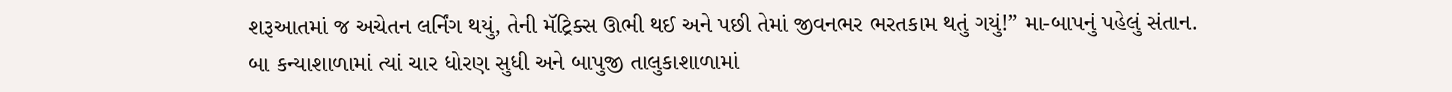શરૂઆતમાં જ અચેતન લર્નિંગ થયું, તેની મૅટ્રિક્સ ઊભી થઈ અને પછી તેમાં જીવનભર ભરતકામ થતું ગયું!” મા-બાપનું પહેલું સંતાન. બા કન્યાશાળામાં ત્યાં ચાર ધોરણ સુધી અને બાપુજી તાલુકાશાળામાં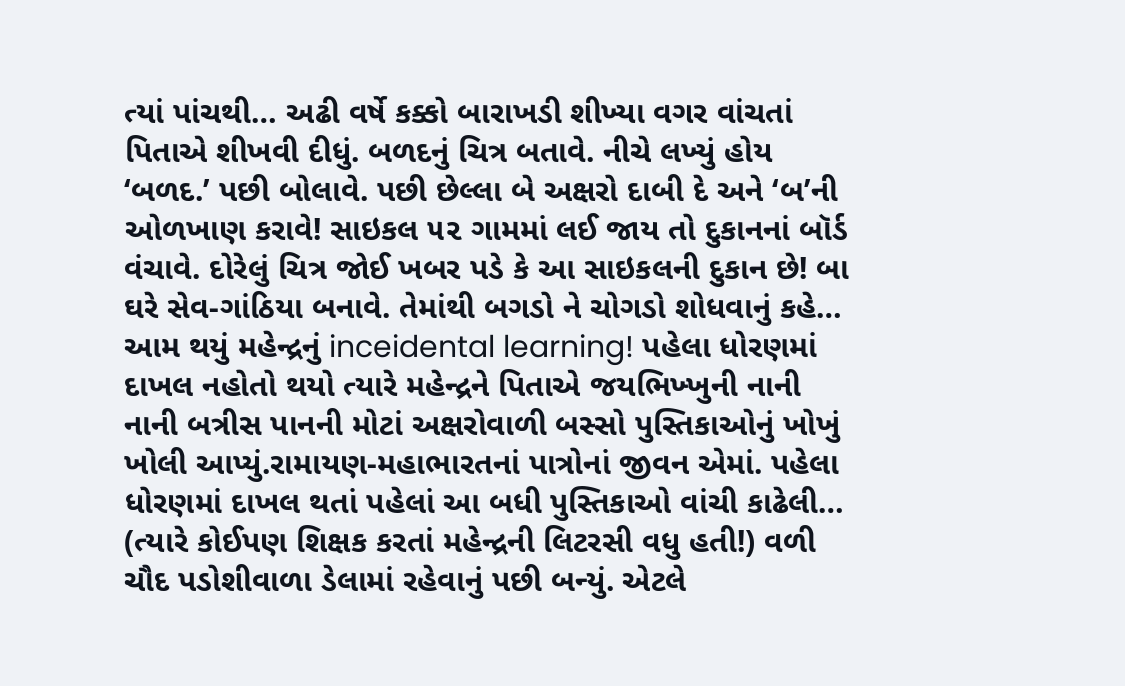ત્યાં પાંચથી… અઢી વર્ષે કક્કો બારાખડી શીખ્યા વગર વાંચતાં પિતાએ શીખવી દીધું. બળદનું ચિત્ર બતાવે. નીચે લખ્યું હોય ‘બળદ.’ પછી બોલાવે. પછી છેલ્લા બે અક્ષરો દાબી દે અને ‘બ’ની ઓળખાણ કરાવે! સાઇકલ ૫૨ ગામમાં લઈ જાય તો દુકાનનાં બૉર્ડ વંચાવે. દોરેલું ચિત્ર જોઈ ખબર પડે કે આ સાઇકલની દુકાન છે! બા ઘરે સેવ-ગાંઠિયા બનાવે. તેમાંથી બગડો ને ચોગડો શોધવાનું કહે… આમ થયું મહેન્દ્રનું inceidental learning! પહેલા ધોરણમાં દાખલ નહોતો થયો ત્યારે મહેન્દ્રને પિતાએ જયભિખ્ખુની નાની નાની બત્રીસ પાનની મોટાં અક્ષરોવાળી બસ્સો પુસ્તિકાઓનું ખોખું ખોલી આપ્યું.રામાયણ-મહાભારતનાં પાત્રોનાં જીવન એમાં. પહેલા ધોરણમાં દાખલ થતાં પહેલાં આ બધી પુસ્તિકાઓ વાંચી કાઢેલી… (ત્યારે કોઈપણ શિક્ષક કરતાં મહેન્દ્રની લિટરસી વધુ હતી!) વળી ચૌદ પડોશીવાળા ડેલામાં રહેવાનું પછી બન્યું. એટલે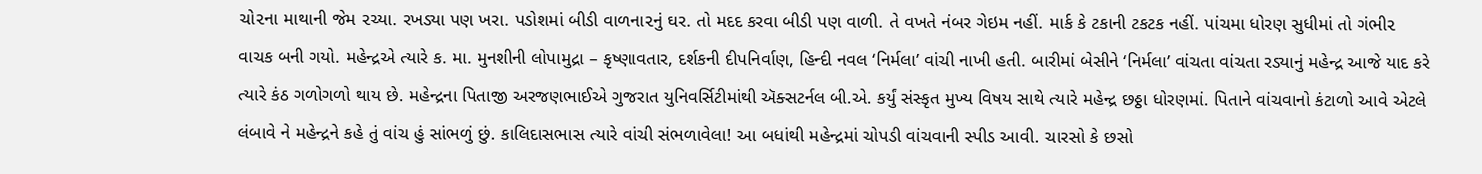ચો૨ના માથાની જેમ ૨ચ્યા. રખડ્યા પણ ખરા. પડોશમાં બીડી વાળના૨નું ઘર. તો મદદ કરવા બીડી પણ વાળી. તે વખતે નંબર ગેઇમ નહીં. માર્ક કે ટકાની ટકટક નહીં. પાંચમા ધોરણ સુધીમાં તો ગંભી૨ વાચક બની ગયો. મહેન્દ્રએ ત્યારે ક. મા. મુનશીની લોપામુદ્રા – કૃષ્ણાવતાર, દર્શકની દીપનિર્વાણ, હિન્દી નવલ ‘નિર્મલા’ વાંચી નાખી હતી. બારીમાં બેસીને ‘નિર્મલા’ વાંચતા વાંચતા રડ્યાનું મહેન્દ્ર આજે યાદ કરે ત્યારે કંઠ ગળોગળો થાય છે. મહેન્દ્રના પિતાજી અરજણભાઈએ ગુજરાત યુનિવર્સિટીમાંથી ઍક્સટર્નલ બી.એ. કર્યું સંસ્કૃત મુખ્ય વિષય સાથે ત્યારે મહેન્દ્ર છઠ્ઠા ધોરણમાં. પિતાને વાંચવાનો કંટાળો આવે એટલે લંબાવે ને મહેન્દ્રને કહે તું વાંચ હું સાંભળું છું. કાલિદાસભાસ ત્યારે વાંચી સંભળાવેલા! આ બધાંથી મહેન્દ્રમાં ચોપડી વાંચવાની સ્પીડ આવી. ચારસો કે છસો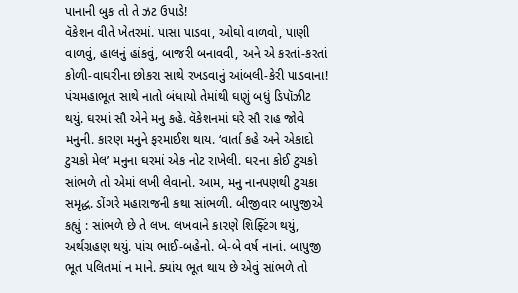પાનાની બુક તો તે ઝટ ઉપાડે!
વૅકેશન વીતે ખેતરમાં. પાસા પાડવા, ઓઘો વાળવો, પાણી વાળવું, હાલનું હાંકવું, બાજરી બનાવવી, અને એ કરતાં-કરતાં કોળી-વાઘરીના છોકરા સાથે રખડવાનું આંબલી-કેરી પાડવાના! પંચમહાભૂત સાથે નાતો બંધાયો તેમાંથી ઘણું બધું ડિપૉઝીટ થયું. ઘરમાં સૌ એને મનુ કહે. વૅકેશનમાં ઘરે સૌ રાહ જોવે મનુની. કારણ મનુને ફરમાઈશ થાય. ‘વાર્તા કહે અને એકાદો ટુચકો મેલ’ મનુના ઘરમાં એક નોટ રાખેલી. ઘ૨ના કોઈ ટુચકો સાંભળે તો એમાં લખી લેવાનો. આમ, મનુ નાનપણથી ટુચકા સમૃદ્ધ. ડોંગરે મહારાજની કથા સાંભળી. બીજીવાર બાપુજીએ કહ્યું : સાંભળે છે તે લખ. લખવાને કા૨ણે શિફ્ટિંગ થયું, અર્થગ્રહણ થયું. પાંચ ભાઈ-બહેનો. બે-બે વર્ષ નાનાં. બાપુજી ભૂત પલિતમાં ન માને. ક્યાંય ભૂત થાય છે એવું સાંભળે તો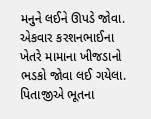મનુને લઈને ઊપડે જોવા. એકવાર કરશનભાઈના ખેતરે મામાના ખીજડાનો ભડકો જોવા લઈ ગયેલા. પિતાજીએ ભૂતના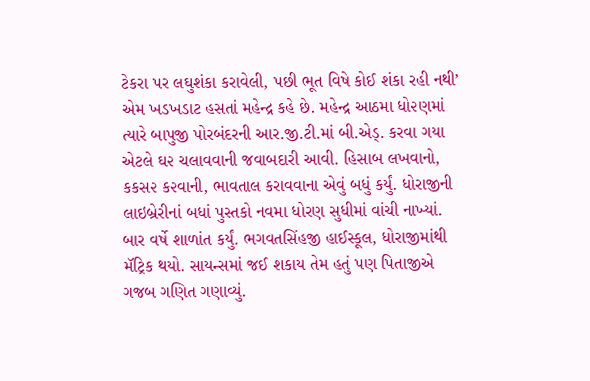ટેકરા પર લઘુશંકા કરાવેલી, પછી ભૂત વિષે કોઈ શંકા રહી નથી’ એમ ખડખડાટ હસતાં મહેન્દ્ર કહે છે. મહેન્દ્ર આઠમા ધો૨ણમાં ત્યારે બાપુજી પોરબંદરની આર.જી.ટી.માં બી.એડ્. કરવા ગયા એટલે ઘ૨ ચલાવવાની જવાબદારી આવી. હિસાબ લખવાનો, કકસ૨ ક૨વાની, ભાવતાલ કરાવવાના એવું બધું કર્યું. ધોરાજીની લાઇબ્રેરીનાં બધાં પુસ્તકો નવમા ધોરણ સુધીમાં વાંચી નાખ્યાં. બાર વર્ષે શાળાંત કર્યું. ભગવતસિંહજી હાઈસ્કૂલ, ધોરાજીમાંથી મૅટ્રિક થયો. સાયન્સમાં જઈ શકાય તેમ હતું પણ પિતાજીએ ગજબ ગણિત ગણાવ્યું.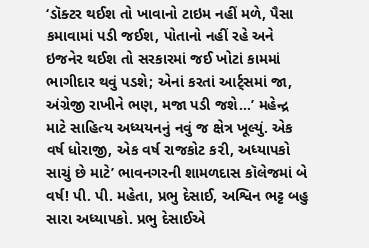‘ડૉક્ટર થઈશ તો ખાવાનો ટાઇમ નહીં મળે, પૈસા કમાવામાં પડી જઈશ, પોતાનો નહીં રહે અને ઇજનેર થઈશ તો સરકારમાં જઈ ખોટાં કામમાં ભાગીદાર થવું પડશે; એનાં કરતાં આર્ટ્સમાં જા,
અંગ્રેજી રાખીને ભણ, મજા પડી જશે…’ મહેન્દ્ર માટે સાહિત્ય અધ્યયનનું નવું જ ક્ષેત્ર ખૂલ્યું. એક વર્ષ ધોરાજી, એક વર્ષ રાજકોટ ક૨ી, અધ્યાપકો સાચું છે માટે’ ભાવનગરની શામળદાસ કૉલેજમાં બે વર્ષ! પી. પી. મહેતા, પ્રભુ દેસાઈ, અશ્વિન ભટ્ટ બહુ સારા અધ્યાપકો. પ્રભુ દેસાઈએ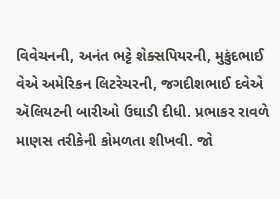વિવેચનની, અનંત ભટ્ટે શેક્સપિયરની, મુકુંદભાઈ વેએ અમેરિકન લિટરેચરની, જગદીશભાઈ દવેએ ઍલિયટની બારીઓ ઉઘાડી દીધી. પ્રભાકર રાવળે માણસ તરીકેની કોમળતા શીખવી. જો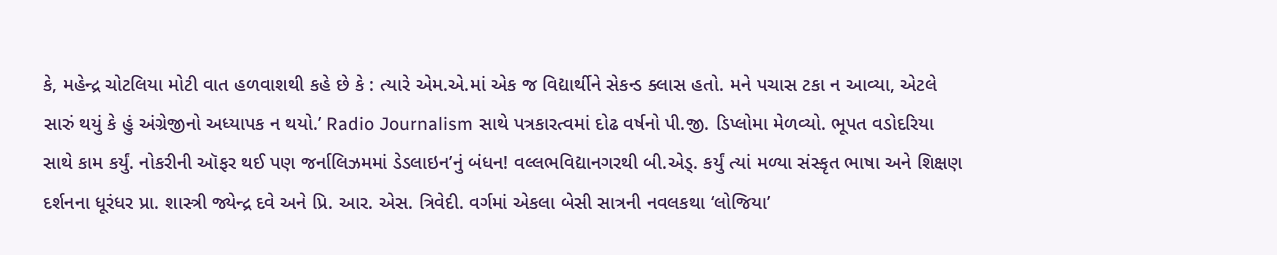કે, મહેન્દ્ર ચોટલિયા મોટી વાત હળવાશથી કહે છે કે : ત્યારે એમ.એ.માં એક જ વિદ્યાર્થીને સેકન્ડ ક્લાસ હતો. મને પચાસ ટકા ન આવ્યા, એટલે સારું થયું કે હું અંગ્રેજીનો અધ્યાપક ન થયો.’ Radio Journalism સાથે પત્રકારત્વમાં દોઢ વર્ષનો પી.જી. ડિપ્લોમા મેળવ્યો. ભૂપત વડોદરિયા સાથે કામ કર્યું. નોકરીની ઑફર થઈ પણ જર્નાલિઝમમાં ડેડલાઇન’નું બંધન! વલ્લભવિદ્યાનગરથી બી.એડ્. કર્યું ત્યાં મળ્યા સંસ્કૃત ભાષા અને શિક્ષણ દર્શનના ધૂરંધર પ્રા. શાસ્ત્રી જ્યેન્દ્ર દવે અને પ્રિ. આર. એસ. ત્રિવેદી. વર્ગમાં એકલા બેસી સાત્રની નવલકથા ‘લોજિયા’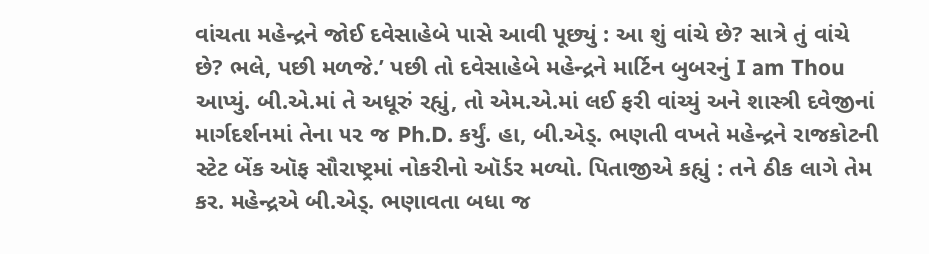વાંચતા મહેન્દ્રને જોઈ દવેસાહેબે પાસે આવી પૂછ્યું : આ શું વાંચે છે? સાત્રે તું વાંચે છે? ભલે, પછી મળજે.’ પછી તો દવેસાહેબે મહેન્દ્રને માર્ટિન બુબરનું I am Thou આપ્યું. બી.એ.માં તે અધૂરું રહ્યું, તો એમ.એ.માં લઈ ફરી વાંચ્યું અને શાસ્ત્રી દવેજીનાં માર્ગદર્શનમાં તેના ૫૨ જ Ph.D. કર્યું. હા, બી.એડ્. ભણતી વખતે મહેન્દ્રને રાજકોટની સ્ટેટ બેંક ઑફ સૌરાષ્ટ્રમાં નોકરીનો ઑર્ડર મળ્યો. પિતાજીએ કહ્યું : તને ઠીક લાગે તેમ કર. મહેન્દ્રએ બી.એડ્. ભણાવતા બધા જ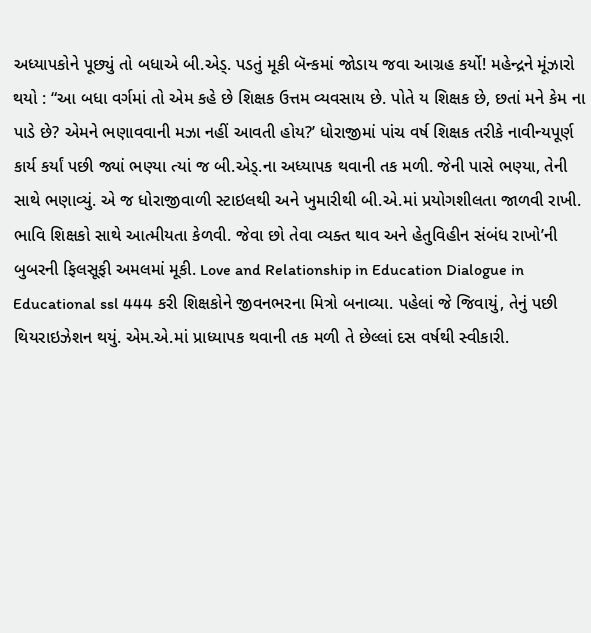અધ્યાપકોને પૂછ્યું તો બધાએ બી.એડ્. પડતું મૂકી બૅન્કમાં જોડાય જવા આગ્રહ કર્યો! મહેન્દ્રને મૂંઝારો થયો : “આ બધા વર્ગમાં તો એમ કહે છે શિક્ષક ઉત્તમ વ્યવસાય છે. પોતે ય શિક્ષક છે, છતાં મને કેમ ના પાડે છે? એમને ભણાવવાની મઝા નહીં આવતી હોય?’ ધોરાજીમાં પાંચ વર્ષ શિક્ષક તરીકે નાવીન્યપૂર્ણ કાર્ય કર્યાં પછી જ્યાં ભણ્યા ત્યાં જ બી.એડ્.ના અધ્યાપક થવાની તક મળી. જેની પાસે ભણ્યા, તેની સાથે ભણાવ્યું. એ જ ધોરાજીવાળી સ્ટાઇલથી અને ખુમારીથી બી.એ.માં પ્રયોગશીલતા જાળવી રાખી. ભાવિ શિક્ષકો સાથે આત્મીયતા કેળવી. જેવા છો તેવા વ્યક્ત થાવ અને હેતુવિહીન સંબંધ રાખો’ની બુબરની ફિલસૂફી અમલમાં મૂકી. Love and Relationship in Education Dialogue in Educational ssl 444 કરી શિક્ષકોને જીવનભરના મિત્રો બનાવ્યા. પહેલાં જે જિવાયું, તેનું પછી થિયરાઇઝેશન થયું. એમ.એ.માં પ્રાધ્યાપક થવાની તક મળી તે છેલ્લાં દસ વર્ષથી સ્વીકારી.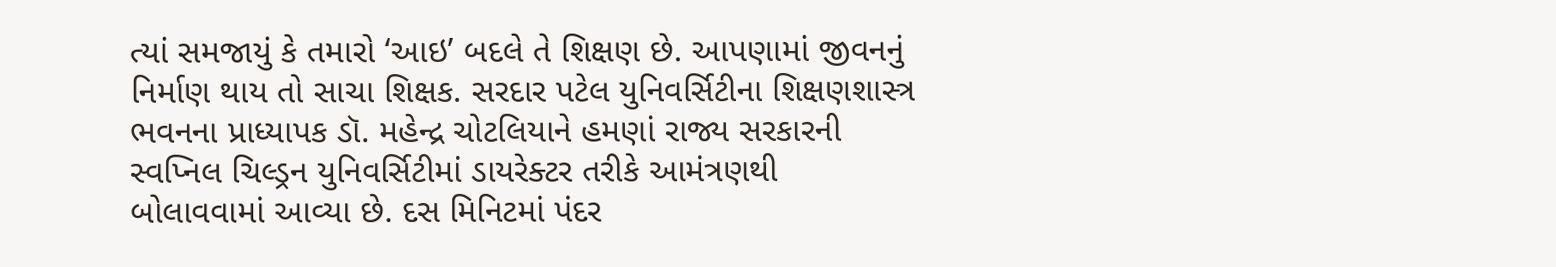ત્યાં સમજાયું કે તમારો ‘આઇ’ બદલે તે શિક્ષણ છે. આપણામાં જીવનનું નિર્માણ થાય તો સાચા શિક્ષક. સરદાર પટેલ યુનિવર્સિટીના શિક્ષણશાસ્ત્ર ભવનના પ્રાધ્યાપક ડૉ. મહેન્દ્ર ચોટલિયાને હમણાં રાજ્ય સરકારની સ્વપ્નિલ ચિલ્ડ્રન યુનિવર્સિટીમાં ડાયરેક્ટર તરીકે આમંત્રણથી બોલાવવામાં આવ્યા છે. દસ મિનિટમાં પંદર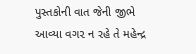પુસ્તકોની વાત જેની જીભે આવ્યા વગ૨ ન રહે તે મહેન્દ્ર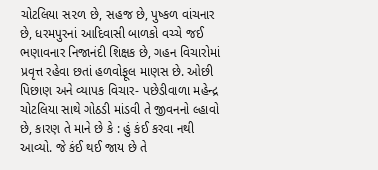ચોટલિયા સ૨ળ છે, સહજ છે, પુષ્કળ વાંચનાર છે, ધરમપુરનાં આદિવાસી બાળકો વચ્ચે જઈ ભણાવનાર નિજાનંદી શિક્ષક છે, ગહન વિચારોમાં પ્રવૃત્ત રહેવા છતાં હળવોફૂલ માણસ છે. ઓછી પિછાણ અને વ્યાપક વિચાર- પછેડીવાળા મહેન્દ્ર ચોટલિયા સાથે ગોઠડી માંડવી તે જીવનનો લ્હાવો છે, કારણ તે માને છે કે : હું કંઈ કરવા નથી આવ્યો. જે કંઈ થઈ જાય છે તે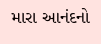મારા આનંદનો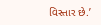વિસ્તાર છે.’